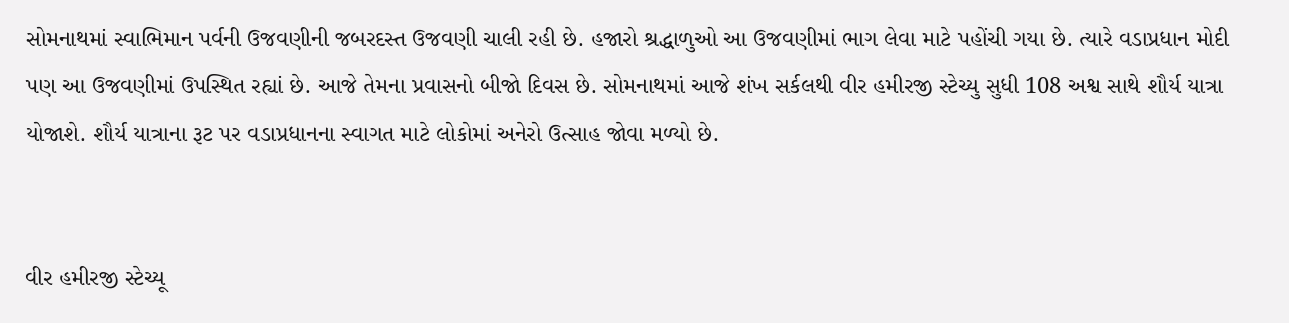સોમનાથમાં સ્વાભિમાન પર્વની ઉજવણીની જબરદસ્ત ઉજવણી ચાલી રહી છે. હજારો શ્રદ્ધાળુઓ આ ઉજવણીમાં ભાગ લેવા માટે પહોંચી ગયા છે. ત્યારે વડાપ્રધાન મોદી પણ આ ઉજવણીમાં ઉપસ્થિત રહ્યાં છે. આજે તેમના પ્રવાસનો બીજો દિવસ છે. સોમનાથમાં આજે શંખ સર્કલથી વીર હમીરજી સ્ટેચ્યુ સુધી 108 અશ્વ સાથે શૌર્ય યાત્રા યોજાશે. શૌર્ય યાત્રાના રૂટ પર વડાપ્રધાનના સ્વાગત માટે લોકોમાં અનેરો ઉત્સાહ જોવા મળ્યો છે.


વીર હમીરજી સ્ટેચ્યૂ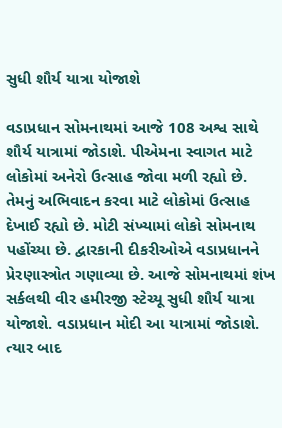સુધી શૌર્ય યાત્રા યોજાશે

વડાપ્રધાન સોમનાથમાં આજે 108 અશ્વ સાથે શૌર્ય યાત્રામાં જોડાશે. પીએમના સ્વાગત માટે લોકોમાં અનેરો ઉત્સાહ જોવા મળી રહ્યો છે. તેમનું અભિવાદન કરવા માટે લોકોમાં ઉત્સાહ દેખાઈ રહ્યો છે. મોટી સંખ્યામાં લોકો સોમનાથ પહોંચ્યા છે. દ્વારકાની દીકરીઓએ વડાપ્રધાનને પ્રેરણાસ્ત્રોત ગણાવ્યા છે. આજે સોમનાથમાં શંખ સર્કલથી વીર હમીરજી સ્ટેચ્યૂ સુધી શૌર્ય યાત્રા યોજાશે. વડાપ્રધાન મોદી આ યાત્રામાં જોડાશે. ત્યાર બાદ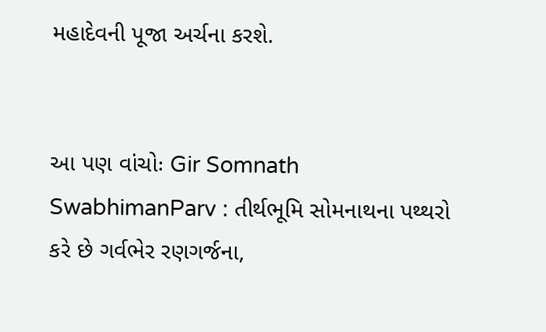મહાદેવની પૂજા અર્ચના કરશે.


આ પણ વાંચોઃ Gir Somnath SwabhimanParv : તીર્થભૂમિ સોમનાથના પથ્થરો કરે છે ગર્વભેર રણગર્જના,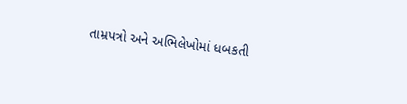તામ્રપત્રો અને અભિલેખોમાં ધબકતી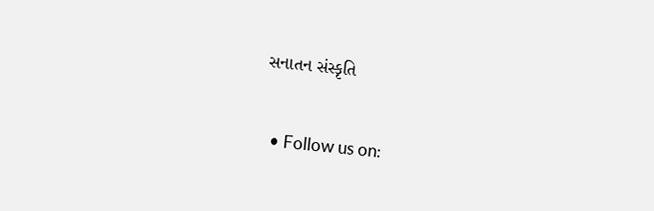સનાતન સંસ્કૃતિ


  • Follow us on: